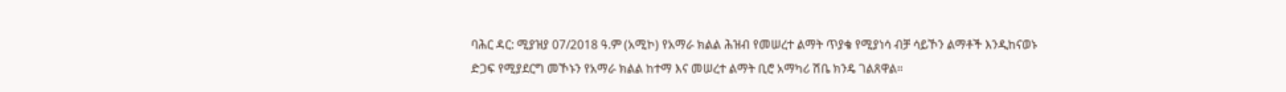ባሕር ዳር: ሚያዝያ 07/2018 ዓ.ም (አሚኮ) የአማራ ክልል ሕዝብ የመሠረተ ልማት ጥያቄ የሚያነሳ ብቻ ሳይኾን ልማቶች እንዲከናወኑ ድጋፍ የሚያደርግ መኾኑን የአማራ ክልል ከተማ እና መሠረተ ልማት ቢሮ አማካሪ ሽቤ ክንዴ ገልጸዋል።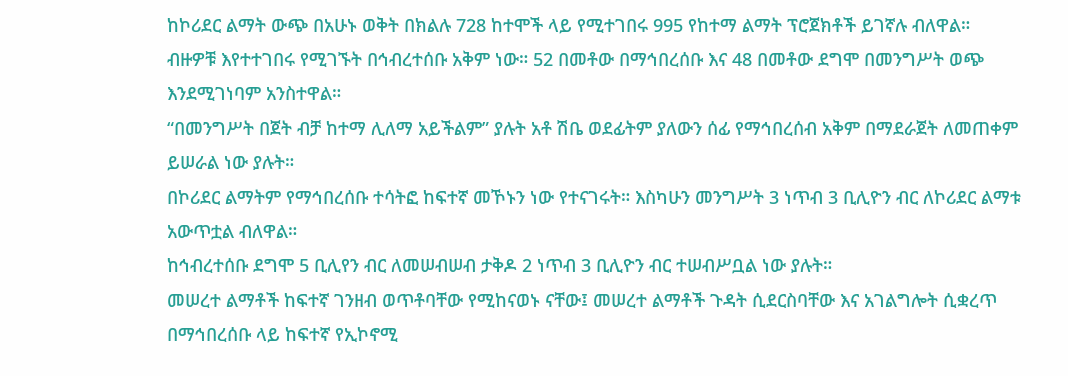ከኮሪደር ልማት ውጭ በአሁኑ ወቅት በክልሉ 728 ከተሞች ላይ የሚተገበሩ 995 የከተማ ልማት ፕሮጀክቶች ይገኛሉ ብለዋል።
ብዙዎቹ እየተተገበሩ የሚገኙት በኅብረተሰቡ አቅም ነው። 52 በመቶው በማኅበረሰቡ እና 48 በመቶው ደግሞ በመንግሥት ወጭ እንደሚገነባም አንስተዋል።
“በመንግሥት በጀት ብቻ ከተማ ሊለማ አይችልም” ያሉት አቶ ሽቤ ወደፊትም ያለውን ሰፊ የማኅበረሰብ አቅም በማደራጀት ለመጠቀም ይሠራል ነው ያሉት።
በኮሪደር ልማትም የማኅበረሰቡ ተሳትፎ ከፍተኛ መኾኑን ነው የተናገሩት። እስካሁን መንግሥት 3 ነጥብ 3 ቢሊዮን ብር ለኮሪደር ልማቱ አውጥቷል ብለዋል።
ከኅብረተሰቡ ደግሞ 5 ቢሊየን ብር ለመሠብሠብ ታቅዶ 2 ነጥብ 3 ቢሊዮን ብር ተሠብሥቧል ነው ያሉት።
መሠረተ ልማቶች ከፍተኛ ገንዘብ ወጥቶባቸው የሚከናወኑ ናቸው፤ መሠረተ ልማቶች ጉዳት ሲደርስባቸው እና አገልግሎት ሲቋረጥ በማኅበረሰቡ ላይ ከፍተኛ የኢኮኖሚ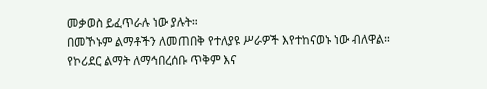መቃወስ ይፈጥራሉ ነው ያሉት።
በመኾኑም ልማቶችን ለመጠበቅ የተለያዩ ሥራዎች እየተከናወኑ ነው ብለዋል።
የኮሪደር ልማት ለማኅበረሰቡ ጥቅም እና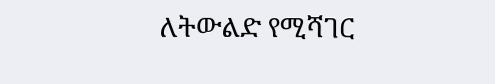ለትውልድ የሚሻገር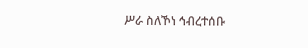ሥራ ስለኾነ ኅብረተሰቡ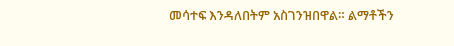መሳተፍ እንዳለበትም አስገንዝበዋል። ልማቶችን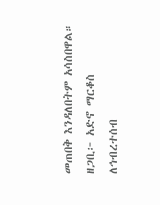መጠበቅ እንዳለበትም አሳስበዋል።
ዘጋቢ፦ አድኖ ማርቆስ
ለኅብረተሰብ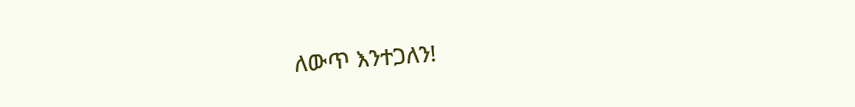ለውጥ እንተጋለን!